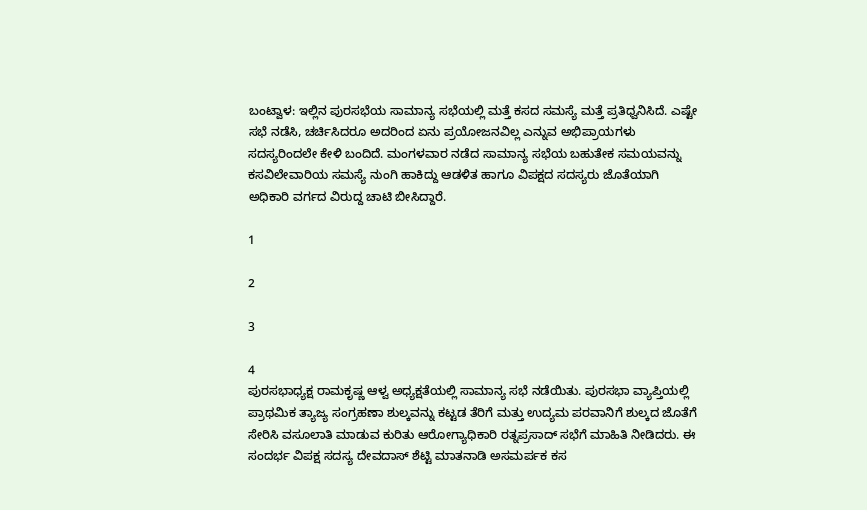ಬಂಟ್ವಾಳ: ಇಲ್ಲಿನ ಪುರಸಭೆಯ ಸಾಮಾನ್ಯ ಸಭೆಯಲ್ಲಿ ಮತ್ತೆ ಕಸದ ಸಮಸ್ಯೆ ಮತ್ತೆ ಪ್ರತಿಧ್ವನಿಸಿದೆ. ಎಷ್ಟೇ ಸಭೆ ನಡೆಸಿ, ಚರ್ಚಿಸಿದರೂ ಅದರಿಂದ ಏನು ಪ್ರಯೋಜನವಿಲ್ಲ ಎನ್ನುವ ಅಭಿಪ್ರಾಯಗಳು ಸದಸ್ಯರಿಂದಲೇ ಕೇಳಿ ಬಂದಿದೆ. ಮಂಗಳವಾರ ನಡೆದ ಸಾಮಾನ್ಯ ಸಭೆಯ ಬಹುತೇಕ ಸಮಯವನ್ನು ಕಸವಿಲೇವಾರಿಯ ಸಮಸ್ಯೆ ನುಂಗಿ ಹಾಕಿದ್ದು ಆಡಳಿತ ಹಾಗೂ ವಿಪಕ್ಷದ ಸದಸ್ಯರು ಜೊತೆಯಾಗಿ ಅಧಿಕಾರಿ ವರ್ಗದ ವಿರುದ್ದ ಚಾಟಿ ಬೀಸಿದ್ದಾರೆ.

1

2

3

4
ಪುರಸಭಾಧ್ಯಕ್ಷ ರಾಮಕೃಷ್ಣ ಆಳ್ವ ಅಧ್ಯಕ್ಷತೆಯಲ್ಲಿ ಸಾಮಾನ್ಯ ಸಭೆ ನಡೆಯಿತು. ಪುರಸಭಾ ವ್ಯಾಪ್ತಿಯಲ್ಲಿ ಪ್ರಾಥಮಿಕ ತ್ಯಾಜ್ಯ ಸಂಗ್ರಹಣಾ ಶುಲ್ಕವನ್ನು ಕಟ್ಟಡ ತೆರಿಗೆ ಮತ್ತು ಉದ್ಯಮ ಪರವಾನಿಗೆ ಶುಲ್ಕದ ಜೊತೆಗೆ ಸೇರಿಸಿ ವಸೂಲಾತಿ ಮಾಡುವ ಕುರಿತು ಆರೋಗ್ಯಾಧಿಕಾರಿ ರತ್ನಪ್ರಸಾದ್ ಸಭೆಗೆ ಮಾಹಿತಿ ನೀಡಿದರು. ಈ ಸಂದರ್ಭ ವಿಪಕ್ಷ ಸದಸ್ಯ ದೇವದಾಸ್ ಶೆಟ್ಟಿ ಮಾತನಾಡಿ ಅಸಮರ್ಪಕ ಕಸ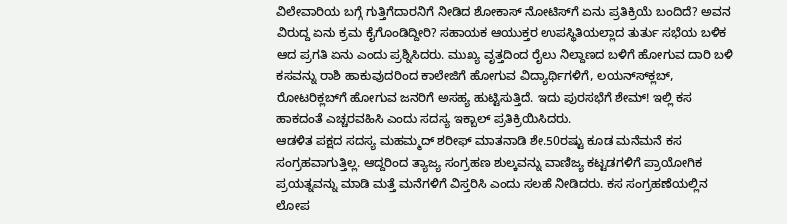ವಿಲೇವಾರಿಯ ಬಗ್ಗೆ ಗುತ್ತಿಗೆದಾರನಿಗೆ ನೀಡಿದ ಶೋಕಾಸ್ ನೋಟಿಸ್‍ಗೆ ಏನು ಪ್ರತಿಕ್ರಿಯೆ ಬಂದಿದೆ? ಅವನ ವಿರುದ್ದ ಏನು ಕ್ರಮ ಕೈಗೊಂಡಿದ್ದೀರಿ? ಸಹಾಯಕ ಆಯುಕ್ತರ ಉಪಸ್ಥಿತಿಯಲ್ಲಾದ ತುರ್ತು ಸಭೆಯ ಬಳಿಕ ಆದ ಪ್ರಗತಿ ಏನು ಎಂದು ಪ್ರಶ್ನಿಸಿದರು. ಮುಖ್ಯ ವೃತ್ತದಿಂದ ರೈಲು ನಿಲ್ದಾಣದ ಬಳಿಗೆ ಹೋಗುವ ದಾರಿ ಬಳಿ ಕಸವನ್ನು ರಾಶಿ ಹಾಕುವುದರಿಂದ ಕಾಲೇಜಿಗೆ ಹೋಗುವ ವಿದ್ಯಾರ್ಥಿಗಳಿಗೆ, ಲಯನ್ಸ್‍ಕ್ಲಬ್, ರೋಟರಿಕ್ಲಬ್‍ಗೆ ಹೋಗುವ ಜನರಿಗೆ ಅಸಹ್ಯ ಹುಟ್ಟಿಸುತ್ತಿದೆ. ಇದು ಪುರಸಭೆಗೆ ಶೇಮ್! ಇಲ್ಲಿ ಕಸ ಹಾಕದಂತೆ ಎಚ್ಚರವಹಿಸಿ ಎಂದು ಸದಸ್ಯ ಇಕ್ಬಾಲ್ ಪ್ರತಿಕ್ರಿಯಿಸಿದರು.
ಆಡಳಿತ ಪಕ್ಷದ ಸದಸ್ಯ ಮಹಮ್ಮದ್ ಶರೀಫ್ ಮಾತನಾಡಿ ಶೇ.50ರಷ್ಟು ಕೂಡ ಮನೆಮನೆ ಕಸ ಸಂಗ್ರಹವಾಗುತ್ತಿಲ್ಲ. ಆದ್ದರಿಂದ ತ್ಯಾಜ್ಯ ಸಂಗ್ರಹಣ ಶುಲ್ಕವನ್ನು ವಾಣಿಜ್ಯ ಕಟ್ಟಡಗಳಿಗೆ ಪ್ರಾಯೋಗಿಕ ಪ್ರಯತ್ನವನ್ನು ಮಾಡಿ ಮತ್ತೆ ಮನೆಗಳಿಗೆ ವಿಸ್ತರಿಸಿ ಎಂದು ಸಲಹೆ ನೀಡಿದರು. ಕಸ ಸಂಗ್ರಹಣೆಯಲ್ಲಿನ ಲೋಪ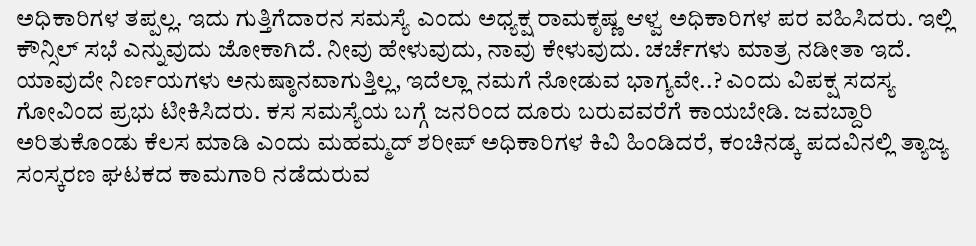ಅಧಿಕಾರಿಗಳ ತಪ್ಪಲ್ಲ. ಇದು ಗುತ್ತಿಗೆದಾರನ ಸಮಸ್ಯೆ ಎಂದು ಅಧ್ಯಕ್ಷ ರಾಮಕೃಷ್ಣ ಆಳ್ವ ಅಧಿಕಾರಿಗಳ ಪರ ವಹಿಸಿದರು. ಇಲ್ಲಿ ಕೌನ್ಸಿಲ್ ಸಭೆ ಎನ್ನುವುದು ಜೋಕಾಗಿದೆ. ನೀವು ಹೇಳುವುದು, ನಾವು ಕೇಳುವುದು. ಚರ್ಚೆಗಳು ಮಾತ್ರ ನಡೀತಾ ಇದೆ. ಯಾವುದೇ ನಿರ್ಣಯಗಳು ಅನುಷ್ಠಾನವಾಗುತ್ತಿಲ್ಲ, ಇದೆಲ್ಲಾ ನಮಗೆ ನೋಡುವ ಭಾಗ್ಯವೇ..? ಎಂದು ವಿಪಕ್ಷ ಸದಸ್ಯ ಗೋವಿಂದ ಪ್ರಭು ಟೀಕಿಸಿದರು. ಕಸ ಸಮಸ್ಯೆಯ ಬಗ್ಗೆ ಜನರಿಂದ ದೂರು ಬರುವವರೆಗೆ ಕಾಯಬೇಡಿ. ಜವಬ್ದಾರಿ ಅರಿತುಕೊಂಡು ಕೆಲಸ ಮಾಡಿ ಎಂದು ಮಹಮ್ಮದ್ ಶರೀಪ್ ಅಧಿಕಾರಿಗಳ ಕಿವಿ ಹಿಂಡಿದರೆ, ಕಂಚಿನಡ್ಕ ಪದವಿನಲ್ಲಿ ತ್ಯಾಜ್ಯ ಸಂಸ್ಕರಣ ಘಟಕದ ಕಾಮಗಾರಿ ನಡೆದುರುವ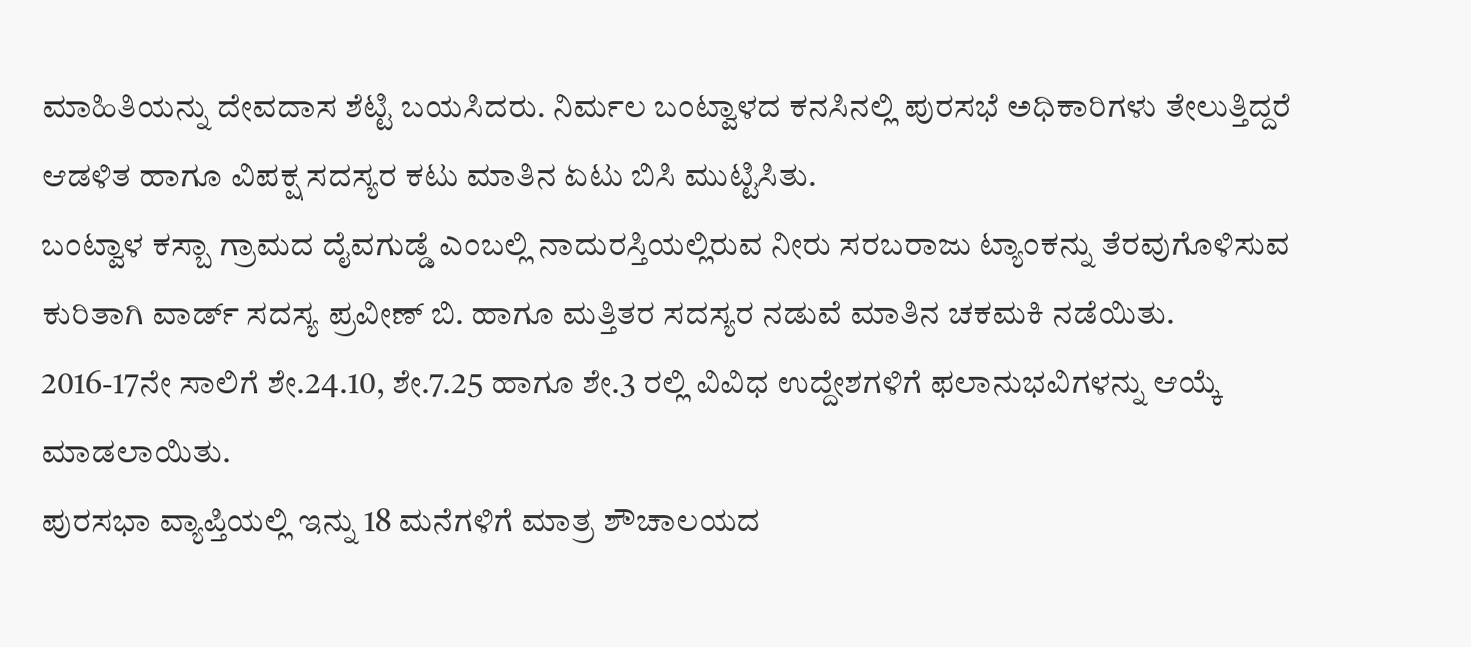ಮಾಹಿತಿಯನ್ನು ದೇವದಾಸ ಶೆಟ್ಟಿ ಬಯಸಿದರು. ನಿರ್ಮಲ ಬಂಟ್ವಾಳದ ಕನಸಿನಲ್ಲಿ ಪುರಸಭೆ ಅಧಿಕಾರಿಗಳು ತೇಲುತ್ತಿದ್ದರೆ ಆಡಳಿತ ಹಾಗೂ ವಿಪಕ್ಷ ಸದಸ್ಯರ ಕಟು ಮಾತಿನ ಏಟು ಬಿಸಿ ಮುಟ್ಟಿಸಿತು.
ಬಂಟ್ವಾಳ ಕಸ್ಬಾ ಗ್ರಾಮದ ದೈವಗುಡ್ಡೆ ಎಂಬಲ್ಲಿ ನಾದುರಸ್ತಿಯಲ್ಲಿರುವ ನೀರು ಸರಬರಾಜು ಟ್ಯಾಂಕನ್ನು ತೆರವುಗೊಳಿಸುವ ಕುರಿತಾಗಿ ವಾರ್ಡ್ ಸದಸ್ಯ ಪ್ರವೀಣ್ ಬಿ. ಹಾಗೂ ಮತ್ತಿತರ ಸದಸ್ಯರ ನಡುವೆ ಮಾತಿನ ಚಕಮಕಿ ನಡೆಯಿತು. 2016-17ನೇ ಸಾಲಿಗೆ ಶೇ.24.10, ಶೇ.7.25 ಹಾಗೂ ಶೇ.3 ರಲ್ಲಿ ವಿವಿಧ ಉದ್ದೇಶಗಳಿಗೆ ಫಲಾನುಭವಿಗಳನ್ನು ಆಯ್ಕೆ ಮಾಡಲಾಯಿತು.
ಪುರಸಭಾ ವ್ಯಾಪ್ತಿಯಲ್ಲಿ ಇನ್ನು 18 ಮನೆಗಳಿಗೆ ಮಾತ್ರ ಶೌಚಾಲಯದ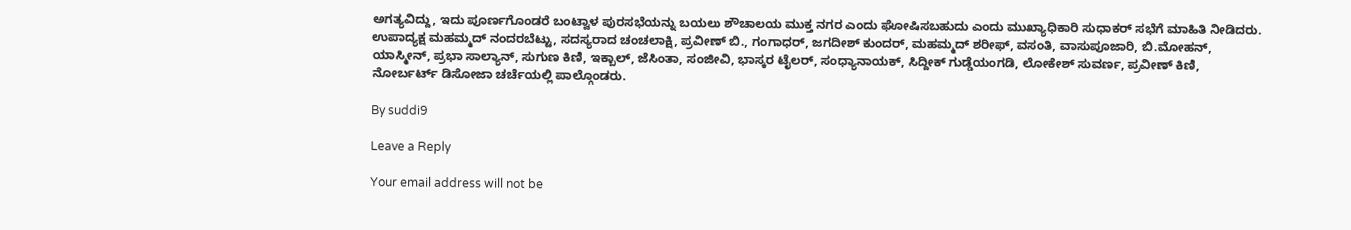ಅಗತ್ಯವಿದ್ದು, ಇದು ಪೂರ್ಣಗೊಂಡರೆ ಬಂಟ್ವಾಳ ಪುರಸಭೆಯನ್ನು ಬಯಲು ಶೌಚಾಲಯ ಮುಕ್ತ ನಗರ ಎಂದು ಘೋಷಿಸಬಹುದು ಎಂದು ಮುಖ್ಯಾಧಿಕಾರಿ ಸುಧಾಕರ್ ಸಭೆಗೆ ಮಾಹಿತಿ ನೀಡಿದರು.
ಉಪಾದ್ಯಕ್ಷ ಮಹಮ್ಮದ್ ನಂದರಬೆಟ್ಟು, ಸದಸ್ಯರಾದ ಚಂಚಲಾಕ್ಷಿ, ಪ್ರವೀಣ್ ಬಿ., ಗಂಗಾಧರ್, ಜಗದೀಶ್ ಕುಂದರ್, ಮಹಮ್ಮದ್ ಶರೀಫ್, ವಸಂತಿ, ವಾಸುಪೂಜಾರಿ, ಬಿ.ಮೋಹನ್, ಯಾಸ್ಮೀನ್, ಪ್ರಭಾ ಸಾಲ್ಯಾನ್, ಸುಗುಣ ಕಿಣಿ, ಇಕ್ಬಾಲ್, ಜೆಸಿಂತಾ, ಸಂಜೀವಿ, ಭಾಸ್ಕರ ಟೈಲರ್, ಸಂಧ್ಯಾನಾಯಕ್, ಸಿದ್ದೀಕ್ ಗುಡ್ಡೆಯಂಗಡಿ, ಲೋಕೇಶ್ ಸುವರ್ಣ, ಪ್ರವೀಣ್ ಕಿಣಿ, ನೋರ್ಬರ್ಟ್ ಡಿಸೋಜಾ ಚರ್ಚೆಯಲ್ಲಿ ಪಾಲ್ಗೊಂಡರು.

By suddi9

Leave a Reply

Your email address will not be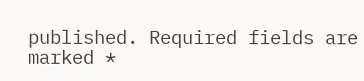published. Required fields are marked *